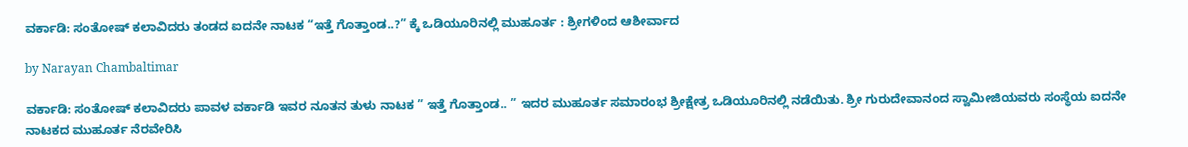ವರ್ಕಾಡಿ: ಸಂತೋಷ್ ಕಲಾವಿದರು ತಂಡದ ಐದನೇ ನಾಟಕ “ಇತ್ತೆ ಗೊತ್ತಾಂಡ..?” ಕ್ಕೆ ಒಡಿಯೂರಿನಲ್ಲಿ ಮುಹೂರ್ತ : ಶ್ರೀಗಳಿಂದ ಆಶೀರ್ವಾದ

by Narayan Chambaltimar

ವರ್ಕಾಡಿ: ಸಂತೋಷ್ ಕಲಾವಿದರು ಪಾವಳ ವರ್ಕಾಡಿ ಇವರ ನೂತನ ತುಳು ನಾಟಕ ” ಇತ್ತೆ ಗೊತ್ತಾಂಡ.. ” ಇದರ ಮುಹೂರ್ತ ಸಮಾರಂಭ ಶ್ರೀಕ್ಷೇತ್ರ ಒಡಿಯೂರಿನಲ್ಲಿ ನಡೆಯಿತು. ಶ್ರೀ ಗುರುದೇವಾನಂದ ಸ್ವಾಮೀಜಿಯವರು ಸಂಸ್ಥೆಯ ಐದನೇ ನಾಟಕದ ಮುಹೂರ್ತ ನೆರವೇರಿಸಿ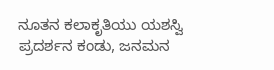ನೂತನ ಕಲಾಕೃತಿಯು ಯಶಸ್ವಿ ಪ್ರದರ್ಶನ ಕಂಡು, ಜನಮನ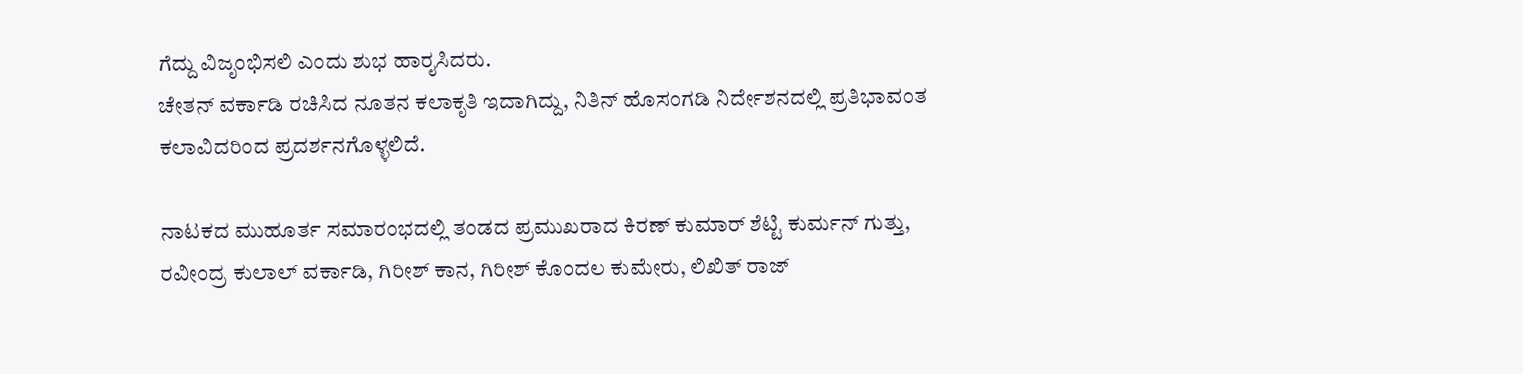ಗೆದ್ದು ವಿಜೃಂಭಿಸಲಿ ಎಂದು ಶುಭ ಹಾರೖಸಿದರು.
ಚೇತನ್ ವರ್ಕಾಡಿ ರಚಿಸಿದ ನೂತನ ಕಲಾಕೃತಿ ಇದಾಗಿದ್ದು, ನಿತಿನ್ ಹೊಸಂಗಡಿ ನಿರ್ದೇಶನದಲ್ಲಿ ಪ್ರತಿಭಾವಂತ ಕಲಾವಿದರಿಂದ ಪ್ರದರ್ಶನಗೊಳ್ಳಲಿದೆ.

ನಾಟಕದ ಮುಹೂರ್ತ ಸಮಾರಂಭದಲ್ಲಿ ತಂಡದ ಪ್ರಮುಖರಾದ ಕಿರಣ್ ಕುಮಾರ್ ಶೆಟ್ಟಿ ಕುರ್ಮನ್ ಗುತ್ತು, ರವೀಂದ್ರ ಕುಲಾಲ್ ವರ್ಕಾಡಿ, ಗಿರೀಶ್ ಕಾನ, ಗಿರೀಶ್ ಕೊಂದಲ ಕುಮೇರು, ಲಿಖಿತ್ ರಾಜ್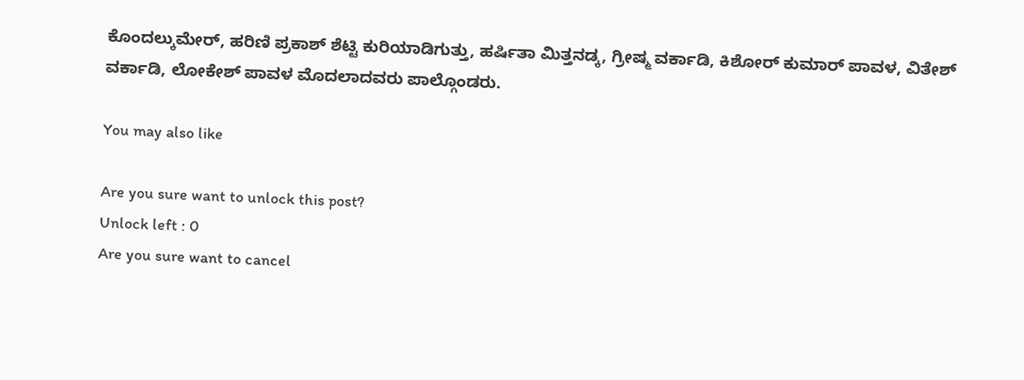ಕೊಂದಲ್ಕುಮೇರ್, ಹರಿಣಿ ಪ್ರಕಾಶ್ ಶೆಟ್ಟಿ ಕುರಿಯಾಡಿಗುತ್ತು, ಹರ್ಷಿತಾ ಮಿತ್ತನಡ್ಕ, ಗ್ರೀಷ್ಮ ವರ್ಕಾಡಿ, ಕಿಶೋರ್ ಕುಮಾರ್ ಪಾವಳ, ವಿತೇಶ್ ವರ್ಕಾಡಿ, ಲೋಕೇಶ್ ಪಾವಳ ಮೊದಲಾದವರು ಪಾಲ್ಗೊಂಡರು.

You may also like

Are you sure want to unlock this post?
Unlock left : 0
Are you sure want to cancel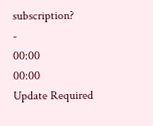subscription?
-
00:00
00:00
Update Required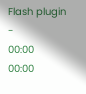Flash plugin
-
00:00
00:00